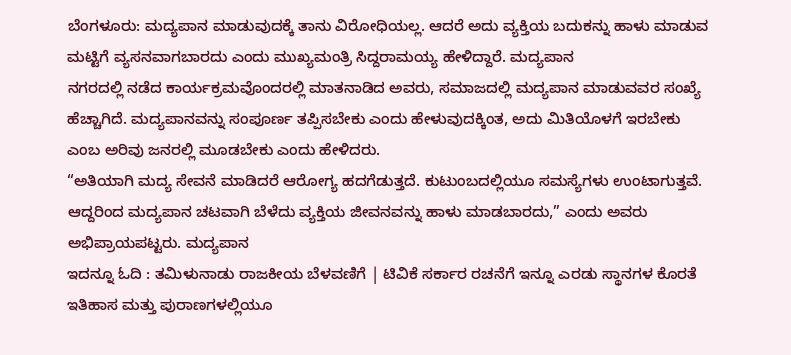ಬೆಂಗಳೂರು: ಮದ್ಯಪಾನ ಮಾಡುವುದಕ್ಕೆ ತಾನು ವಿರೋಧಿಯಲ್ಲ. ಆದರೆ ಅದು ವ್ಯಕ್ತಿಯ ಬದುಕನ್ನು ಹಾಳು ಮಾಡುವ ಮಟ್ಟಿಗೆ ವ್ಯಸನವಾಗಬಾರದು ಎಂದು ಮುಖ್ಯಮಂತ್ರಿ ಸಿದ್ದರಾಮಯ್ಯ ಹೇಳಿದ್ದಾರೆ. ಮದ್ಯಪಾನ
ನಗರದಲ್ಲಿ ನಡೆದ ಕಾರ್ಯಕ್ರಮವೊಂದರಲ್ಲಿ ಮಾತನಾಡಿದ ಅವರು, ಸಮಾಜದಲ್ಲಿ ಮದ್ಯಪಾನ ಮಾಡುವವರ ಸಂಖ್ಯೆ ಹೆಚ್ಚಾಗಿದೆ. ಮದ್ಯಪಾನವನ್ನು ಸಂಪೂರ್ಣ ತಪ್ಪಿಸಬೇಕು ಎಂದು ಹೇಳುವುದಕ್ಕಿಂತ, ಅದು ಮಿತಿಯೊಳಗೆ ಇರಬೇಕು ಎಂಬ ಅರಿವು ಜನರಲ್ಲಿ ಮೂಡಬೇಕು ಎಂದು ಹೇಳಿದರು.
“ಅತಿಯಾಗಿ ಮದ್ಯ ಸೇವನೆ ಮಾಡಿದರೆ ಆರೋಗ್ಯ ಹದಗೆಡುತ್ತದೆ. ಕುಟುಂಬದಲ್ಲಿಯೂ ಸಮಸ್ಯೆಗಳು ಉಂಟಾಗುತ್ತವೆ. ಆದ್ದರಿಂದ ಮದ್ಯಪಾನ ಚಟವಾಗಿ ಬೆಳೆದು ವ್ಯಕ್ತಿಯ ಜೀವನವನ್ನು ಹಾಳು ಮಾಡಬಾರದು,” ಎಂದು ಅವರು ಅಭಿಪ್ರಾಯಪಟ್ಟರು. ಮದ್ಯಪಾನ
ಇದನ್ನೂ ಓದಿ : ತಮಿಳುನಾಡು ರಾಜಕೀಯ ಬೆಳವಣಿಗೆ | ಟಿವಿಕೆ ಸರ್ಕಾರ ರಚನೆಗೆ ಇನ್ನೂ ಎರಡು ಸ್ಥಾನಗಳ ಕೊರತೆ
ಇತಿಹಾಸ ಮತ್ತು ಪುರಾಣಗಳಲ್ಲಿಯೂ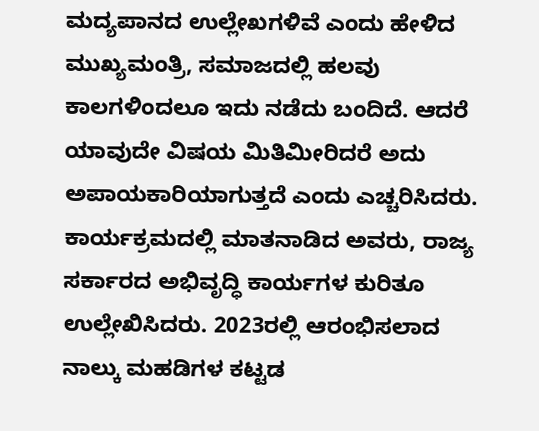ಮದ್ಯಪಾನದ ಉಲ್ಲೇಖಗಳಿವೆ ಎಂದು ಹೇಳಿದ ಮುಖ್ಯಮಂತ್ರಿ, ಸಮಾಜದಲ್ಲಿ ಹಲವು ಕಾಲಗಳಿಂದಲೂ ಇದು ನಡೆದು ಬಂದಿದೆ. ಆದರೆ ಯಾವುದೇ ವಿಷಯ ಮಿತಿಮೀರಿದರೆ ಅದು ಅಪಾಯಕಾರಿಯಾಗುತ್ತದೆ ಎಂದು ಎಚ್ಚರಿಸಿದರು.
ಕಾರ್ಯಕ್ರಮದಲ್ಲಿ ಮಾತನಾಡಿದ ಅವರು, ರಾಜ್ಯ ಸರ್ಕಾರದ ಅಭಿವೃದ್ಧಿ ಕಾರ್ಯಗಳ ಕುರಿತೂ ಉಲ್ಲೇಖಿಸಿದರು. 2023ರಲ್ಲಿ ಆರಂಭಿಸಲಾದ ನಾಲ್ಕು ಮಹಡಿಗಳ ಕಟ್ಟಡ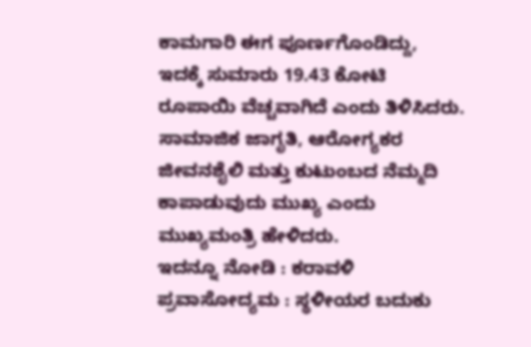ಕಾಮಗಾರಿ ಈಗ ಪೂರ್ಣಗೊಂಡಿದ್ದು, ಇದಕ್ಕೆ ಸುಮಾರು 19.43 ಕೋಟಿ ರೂಪಾಯಿ ವೆಚ್ಚವಾಗಿದೆ ಎಂದು ತಿಳಿಸಿದರು.
ಸಾಮಾಜಿಕ ಜಾಗೃತಿ, ಆರೋಗ್ಯಕರ ಜೀವನಶೈಲಿ ಮತ್ತು ಕುಟುಂಬದ ನೆಮ್ಮದಿ ಕಾಪಾಡುವುದು ಮುಖ್ಯ ಎಂದು ಮುಖ್ಯಮಂತ್ರಿ ಹೇಳಿದರು.
ಇದನ್ನೂ ನೋಡಿ : ಕರಾವಳಿ ಪ್ರವಾಸೋದ್ಯಮ : ಸ್ಥಳೀಯರ ಬದುಕು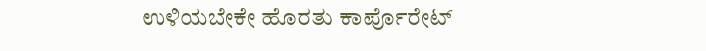ಉಳಿಯಬೇಕೇ ಹೊರತು ಕಾರ್ಪೊರೇಟ್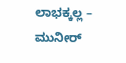ಲಾಭಕ್ಕಲ್ಲ – ಮುನೀರ್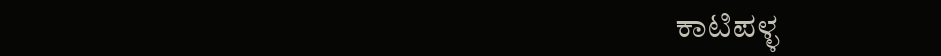ಕಾಟಿಪಳ್ಳ